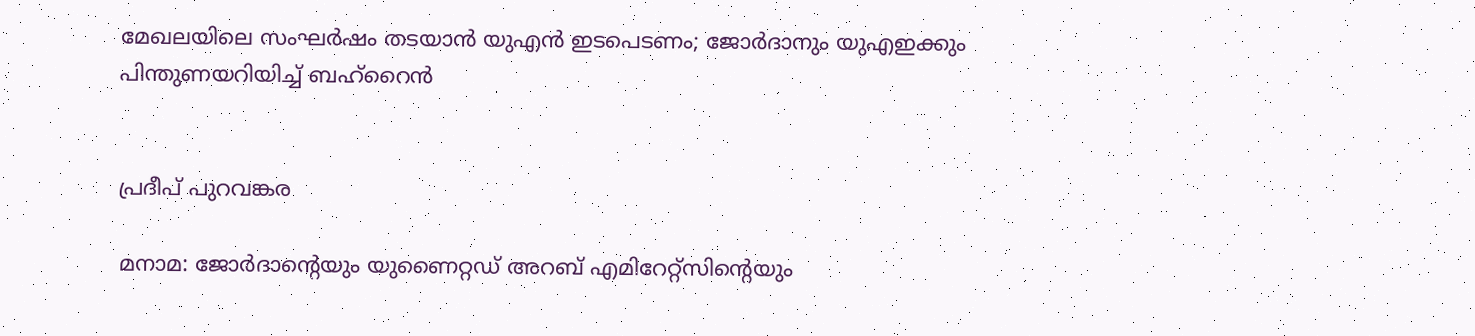മേഖലയിലെ സംഘർഷം തടയാൻ യുഎൻ ഇടപെടണം; ജോർദാനും യുഎഇക്കും പിന്തുണയറിയിച്ച് ബഹ്‌റൈൻ


പ്രദീപ് പുറവങ്കര

മനാമ: ജോർദാന്റെയും യുണൈറ്റഡ് അറബ് എമിറേറ്റ്‌സിന്റെയും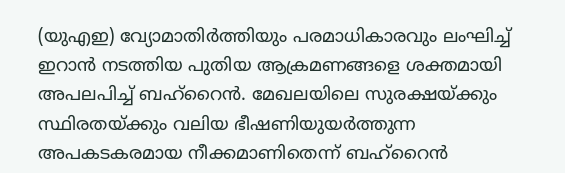(യുഎഇ) വ്യോമാതിർത്തിയും പരമാധികാരവും ലംഘിച്ച് ഇറാൻ നടത്തിയ പുതിയ ആക്രമണങ്ങളെ ശക്തമായി അപലപിച്ച് ബഹ്‌റൈൻ. മേഖലയിലെ സുരക്ഷയ്ക്കും സ്ഥിരതയ്ക്കും വലിയ ഭീഷണിയുയർത്തുന്ന അപകടകരമായ നീക്കമാണിതെന്ന് ബഹ്‌റൈൻ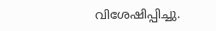വിശേഷിപ്പിച്ചു.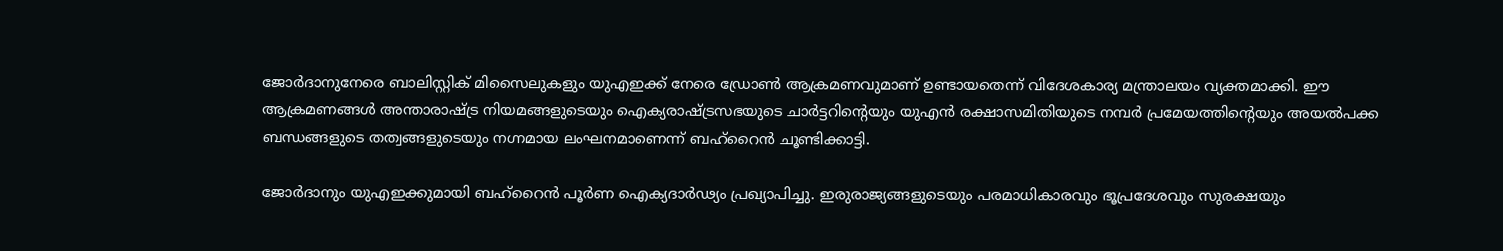ജോർദാനുനേരെ ബാലിസ്റ്റിക് മിസൈലുകളും യുഎഇക്ക് നേരെ ഡ്രോൺ ആക്രമണവുമാണ് ഉണ്ടായതെന്ന് വിദേശകാര്യ മന്ത്രാലയം വ്യക്തമാക്കി. ഈ ആക്രമണങ്ങൾ അന്താരാഷ്ട്ര നിയമങ്ങളുടെയും ഐക്യരാഷ്ട്രസഭയുടെ ചാർട്ടറിന്റെയും യുഎൻ രക്ഷാസമിതിയുടെ നമ്പർ പ്രമേയത്തിന്റെയും അയൽപക്ക ബന്ധങ്ങളുടെ തത്വങ്ങളുടെയും നഗ്നമായ ലംഘനമാണെന്ന് ബഹ്‌റൈൻ ചൂണ്ടിക്കാട്ടി.

ജോർദാനും യുഎഇക്കുമായി ബഹ്‌റൈൻ പൂർണ ഐക്യദാർഢ്യം പ്രഖ്യാപിച്ചു. ഇരുരാജ്യങ്ങളുടെയും പരമാധികാരവും ഭൂപ്രദേശവും സുരക്ഷയും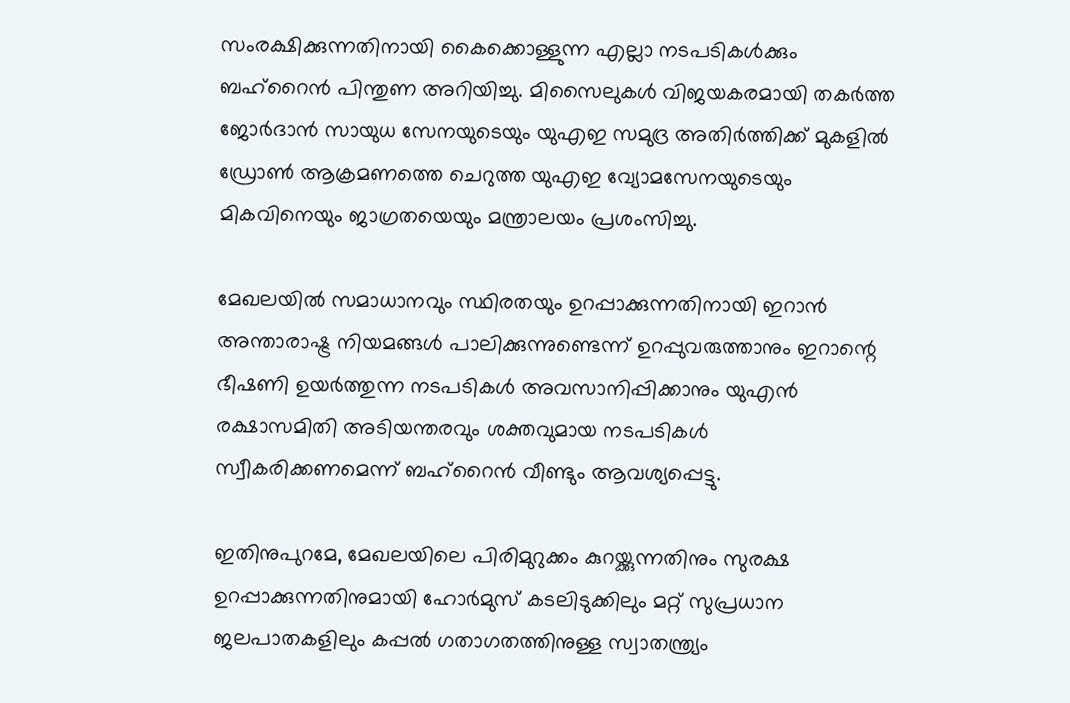സംരക്ഷിക്കുന്നതിനായി കൈക്കൊള്ളുന്ന എല്ലാ നടപടികൾക്കും ബഹ്‌റൈൻ പിന്തുണ അറിയിച്ചു. മിസൈലുകൾ വിജയകരമായി തകർത്ത ജോർദാൻ സായുധ സേനയുടെയും യുഎഇ സമുദ്ര അതിർത്തിക്ക് മുകളിൽ ഡ്രോൺ ആക്രമണത്തെ ചെറുത്ത യുഎഇ വ്യോമസേനയുടെയും മികവിനെയും ജാഗ്രതയെയും മന്ത്രാലയം പ്രശംസിച്ചു.

മേഖലയിൽ സമാധാനവും സ്ഥിരതയും ഉറപ്പാക്കുന്നതിനായി ഇറാൻ അന്താരാഷ്ട്ര നിയമങ്ങൾ പാലിക്കുന്നുണ്ടെന്ന് ഉറപ്പുവരുത്താനും ഇറാന്റെ ഭീഷണി ഉയർത്തുന്ന നടപടികൾ അവസാനിപ്പിക്കാനും യുഎൻ രക്ഷാസമിതി അടിയന്തരവും ശക്തവുമായ നടപടികൾ സ്വീകരിക്കണമെന്ന് ബഹ്‌റൈൻ വീണ്ടും ആവശ്യപ്പെട്ടു.

ഇതിനുപുറമേ, മേഖലയിലെ പിരിമുറുക്കം കുറയ്ക്കുന്നതിനും സുരക്ഷ ഉറപ്പാക്കുന്നതിനുമായി ഹോർമുസ് കടലിടുക്കിലും മറ്റ് സുപ്രധാന ജലപാതകളിലും കപ്പൽ ഗതാഗതത്തിനുള്ള സ്വാതന്ത്ര്യം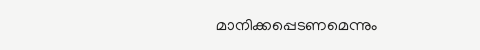മാനിക്കപ്പെടണമെന്നും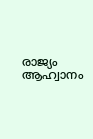രാജ്യം ആഹ്വാനം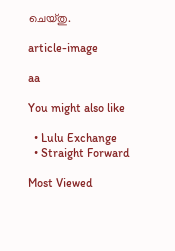ചെയ്തു.

article-image

aa

You might also like

  • Lulu Exchange
  • Straight Forward

Most Viewed